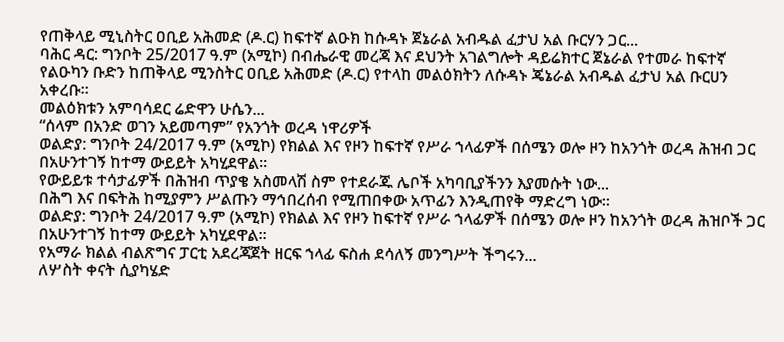የጠቅላይ ሚኒስትር ዐቢይ አሕመድ (ዶ.ር) ከፍተኛ ልዑክ ከሱዳኑ ጀኔራል አብዱል ፈታህ አል ቡርሃን ጋር...
ባሕር ዳር: ግንቦት 25/2017 ዓ.ም (አሚኮ) በብሔራዊ መረጃ እና ደህንት አገልግሎት ዳይሬክተር ጀኔራል የተመራ ከፍተኛ የልዑካን ቡድን ከጠቅላይ ሚንስትር ዐቢይ አሕመድ (ዶ.ር) የተላከ መልዕክትን ለሱዳኑ ጄኔራል አብዱል ፈታህ አል ቡርሀን አቀረቡ።
መልዕክቱን አምባሳደር ሬድዋን ሁሴን...
“ሰላም በአንድ ወገን አይመጣም” የአንጎት ወረዳ ነዋሪዎች
ወልድያ: ግንቦት 24/2017 ዓ.ም (አሚኮ) የክልል እና የዞን ከፍተኛ የሥራ ኀላፊዎች በሰሜን ወሎ ዞን ከአንጎት ወረዳ ሕዝብ ጋር በአሁንተገኝ ከተማ ውይይት አካሂደዋል።
የውይይቱ ተሳታፊዎች በሕዝብ ጥያቄ አስመላሽ ስም የተደራጁ ሌቦች አካባቢያችንን እያመሱት ነው...
በሕግ እና በፍትሕ ከሚያምን ሥልጡን ማኅበረሰብ የሚጠበቀው አጥፊን እንዲጠየቅ ማድረግ ነው።
ወልድያ: ግንቦት 24/2017 ዓ.ም (አሚኮ) የክልል እና የዞን ከፍተኛ የሥራ ኀላፊዎች በሰሜን ወሎ ዞን ከአንጎት ወረዳ ሕዝቦች ጋር በአሁንተገኝ ከተማ ውይይት አካሂደዋል።
የአማራ ክልል ብልጽግና ፓርቲ አደረጃጀት ዘርፍ ኀላፊ ፍስሐ ደሳለኝ መንግሥት ችግሩን...
ለሦስት ቀናት ሲያካሄድ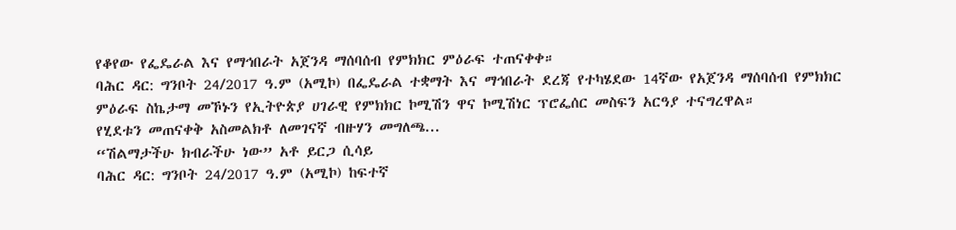የቆየው የፌዴራል እና የማኅበራት አጀንዳ ማሰባሰብ የምክክር ምዕራፍ ተጠናቀቀ።
ባሕር ዳር: ግንቦት 24/2017 ዓ.ም (አሚኮ) በፌዴራል ተቋማት እና ማኅበራት ደረጃ የተካሄደው 14ኛው የአጀንዳ ማሰባሰብ የምክክር ምዕራፍ ስኬታማ መኾኑን የኢትዮጵያ ሀገራዊ የምክክር ኮሚሽን ዋና ኮሚሽነር ፕሮፌሰር መስፍን አርዓያ ተናግረዋል።
የሂደቱን መጠናቀቅ አስመልክቶ ለመገናኛ ብዙሃን መግለጫ...
“ሽልማታችሁ ክብራችሁ ነው” አቶ ይርጋ ሲሳይ
ባሕር ዳር: ግንቦት 24/2017 ዓ.ም (አሚኮ) ከፍተኛ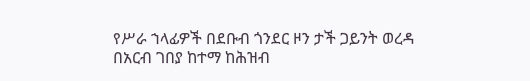የሥራ ኀላፊዎች በደቡብ ጎንደር ዞን ታች ጋይንት ወረዳ በአርብ ገበያ ከተማ ከሕዝብ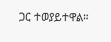ጋር ተወያይተዋል።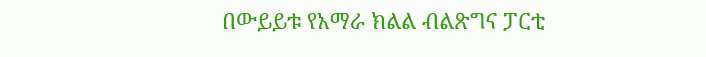በውይይቱ የአማራ ክልል ብልጽግና ፓርቲ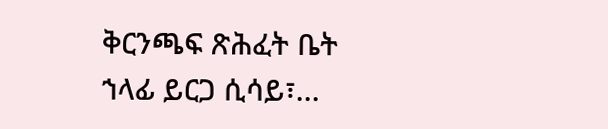ቅርንጫፍ ጽሕፈት ቤት ኀላፊ ይርጋ ሲሳይ፣...